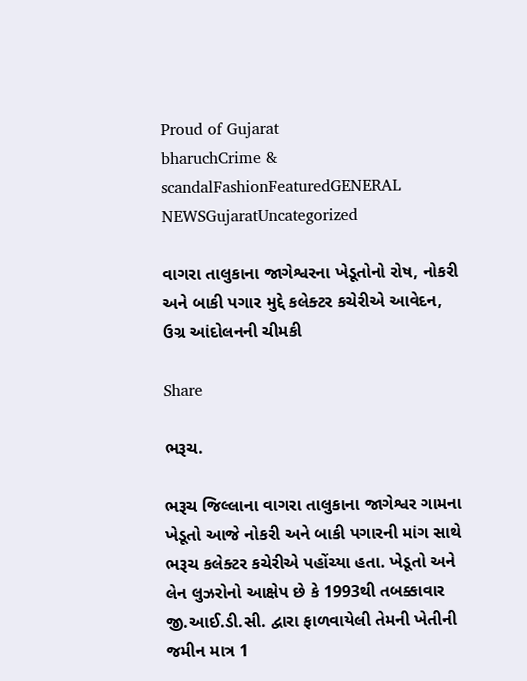Proud of Gujarat
bharuchCrime & scandalFashionFeaturedGENERAL NEWSGujaratUncategorized

વાગરા તાલુકાના જાગેશ્વરના ખેડૂતોનો રોષ, નોકરી અને બાકી પગાર મુદ્દે કલેક્ટર કચેરીએ આવેદન, ઉગ્ર આંદોલનની ચીમકી

Share

ભરૂચ.

ભરૂચ જિલ્લાના વાગરા તાલુકાના જાગેશ્વર ગામના ખેડૂતો આજે નોકરી અને બાકી પગારની માંગ સાથે ભરૂચ કલેક્ટર કચેરીએ પહોંચ્યા હતા. ખેડૂતો અને લેન લુઝરોનો આક્ષેપ છે કે 1993થી તબક્કાવાર જી.આઈ.ડી.સી. દ્વારા ફાળવાયેલી તેમની ખેતીની જમીન માત્ર 1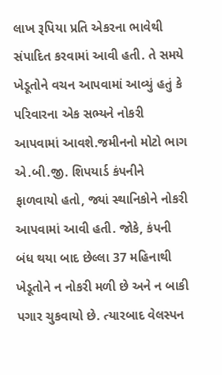લાખ રૂપિયા પ્રતિ એકરના ભાવેથી સંપાદિત કરવામાં આવી હતી. તે સમયે ખેડૂતોને વચન આપવામાં આવ્યું હતું કે પરિવારના એક સભ્યને નોકરી આપવામાં આવશે.જમીનનો મોટો ભાગ એ.બી.જી. શિપયાર્ડ કંપનીને ફાળવાયો હતો, જ્યાં સ્થાનિકોને નોકરી આપવામાં આવી હતી. જોકે, કંપની બંધ થયા બાદ છેલ્લા 37 મહિનાથી ખેડૂતોને ન નોકરી મળી છે અને ન બાકી પગાર ચુકવાયો છે. ત્યારબાદ વેલસ્પન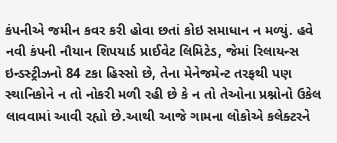કંપનીએ જમીન કવર કરી હોવા છતાં કોઇ સમાધાન ન મળ્યું. હવે નવી કંપની નૌયાન શિપયાર્ડ પ્રાઈવેટ લિમિટેડ, જેમાં રિલાયન્સ ઇન્ડસ્ટ્રીઝનો 84 ટકા હિસ્સો છે, તેના મેનેજમેન્ટ તરફથી પણ સ્થાનિકોને ન તો નોકરી મળી રહી છે કે ન તો તેઓના પ્રશ્નોનો ઉકેલ લાવવામાં આવી રહ્યો છે.આથી આજે ગામના લોકોએ કલેક્ટરને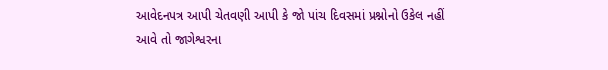આવેદનપત્ર આપી ચેતવણી આપી કે જો પાંચ દિવસમાં પ્રશ્નોનો ઉકેલ નહીં આવે તો જાગેશ્વરના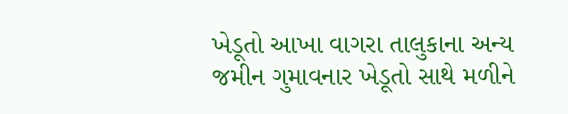ખેડૂતો આખા વાગરા તાલુકાના અન્ય જમીન ગુમાવનાર ખેડૂતો સાથે મળીને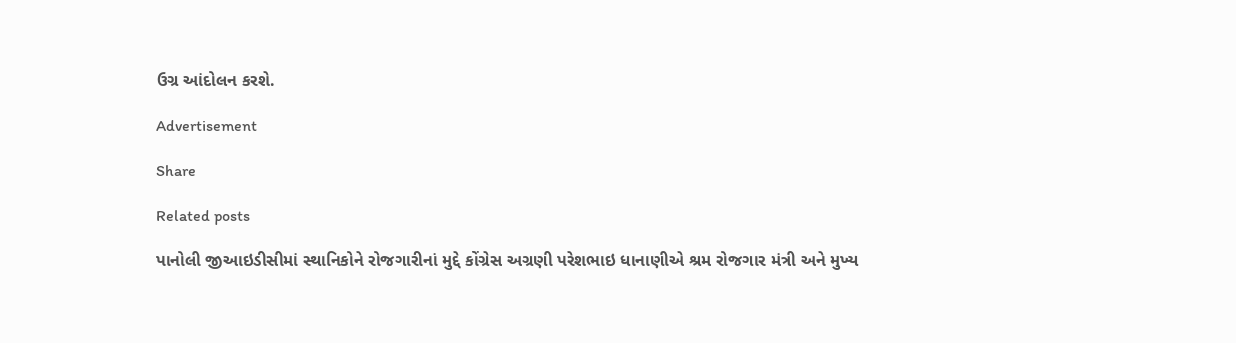ઉગ્ર આંદોલન કરશે.

Advertisement

Share

Related posts

પાનોલી જીઆઇડીસીમાં સ્થાનિકોને રોજગારીનાં મુદ્દે કોંગ્રેસ અગ્રણી પરેશભાઇ ધાનાણીએ શ્રમ રોજગાર મંત્રી અને મુખ્ય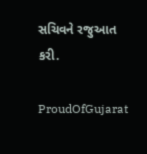સચિવને રજુઆત કરી.

ProudOfGujarat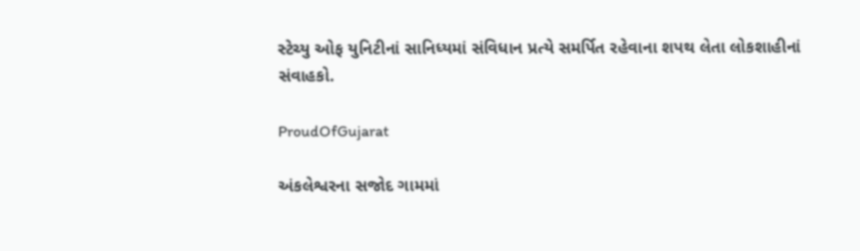સ્ટેચ્યુ ઓફ યુનિટીનાં સાનિધ્યમાં સંવિધાન પ્રત્યે સમર્પિત રહેવાના શપથ લેતા લોકશાહીનાં સંવાહકો.

ProudOfGujarat

અંકલેશ્વરના સજોદ ગામમાં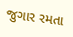જુગાર રમતા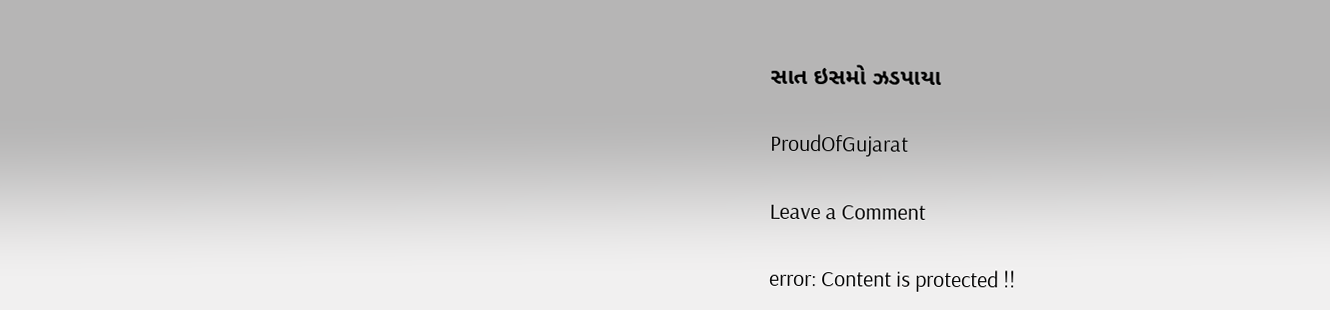સાત ઇસમો ઝડપાયા

ProudOfGujarat

Leave a Comment

error: Content is protected !!